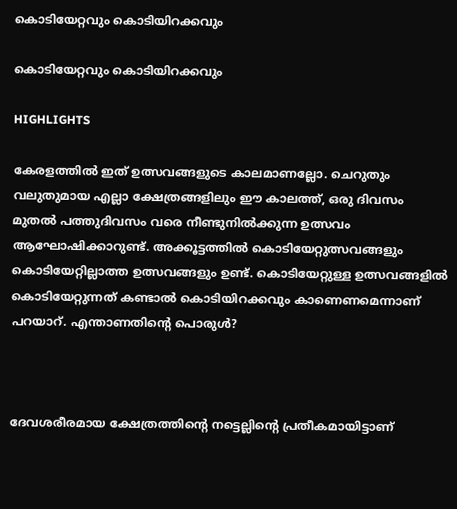കൊടിയേറ്റവും കൊടിയിറക്കവും

കൊടിയേറ്റവും കൊടിയിറക്കവും

HIGHLIGHTS

കേരളത്തില്‍ ഇത് ഉത്സവങ്ങളുടെ കാലമാണല്ലോ. ചെറുതും വലുതുമായ എല്ലാ ക്ഷേത്രങ്ങളിലും ഈ കാലത്ത്, ഒരു ദിവസം മുതല്‍ പത്തുദിവസം വരെ നീണ്ടുനില്‍ക്കുന്ന ഉത്സവം ആഘോഷിക്കാറുണ്ട്. അക്കൂട്ടത്തില്‍ കൊടിയേറ്റുത്സവങ്ങളും കൊടിയേറ്റില്ലാത്ത ഉത്സവങ്ങളും ഉണ്ട്. കൊടിയേറ്റുള്ള ഉത്സവങ്ങളില്‍ കൊടിയേറ്റുന്നത് കണ്ടാല്‍ കൊടിയിറക്കവും കാണെണമെന്നാണ് പറയാറ്. എന്താണതിന്‍റെ പൊരുള്‍?



ദേവശരീരമായ ക്ഷേത്രത്തിന്‍റെ നട്ടെല്ലിന്‍റെ പ്രതീകമായിട്ടാണ്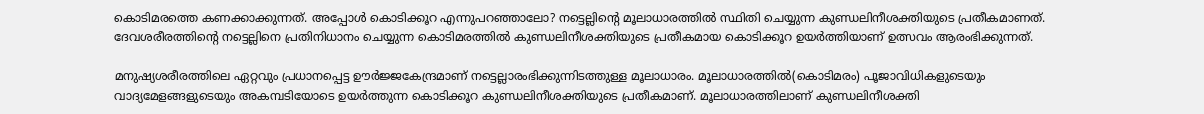കൊടിമരത്തെ കണക്കാക്കുന്നത്. അപ്പോള്‍ കൊടിക്കൂറ എന്നുപറഞ്ഞാലോ? നട്ടെല്ലിന്‍റെ മൂലാധാരത്തില്‍ സ്ഥിതി ചെയ്യുന്ന കുണ്ഡലിനീശക്തിയുടെ പ്രതീകമാണത്. ദേവശരീരത്തിന്‍റെ നട്ടെല്ലിനെ പ്രതിനിധാനം ചെയ്യുന്ന കൊടിമരത്തില്‍ കുണ്ഡലിനീശക്തിയുടെ പ്രതീകമായ കൊടിക്കൂറ ഉയര്‍ത്തിയാണ് ഉത്സവം ആരംഭിക്കുന്നത്.

മനുഷ്യശരീരത്തിലെ ഏറ്റവും പ്രധാനപ്പെട്ട ഊര്‍ജ്ജകേന്ദ്രമാണ് നട്ടെല്ലാരംഭിക്കുന്നിടത്തുള്ള മൂലാധാരം. മൂലാധാരത്തില്‍(കൊടിമരം) പൂജാവിധികളുടെയും വാദ്യമേളങ്ങളുടെയും അകമ്പടിയോടെ ഉയര്‍ത്തുന്ന കൊടിക്കൂറ കുണ്ഡലിനീശക്തിയുടെ പ്രതീകമാണ്. മൂലാധാരത്തിലാണ് കുണ്ഡലിനീശക്തി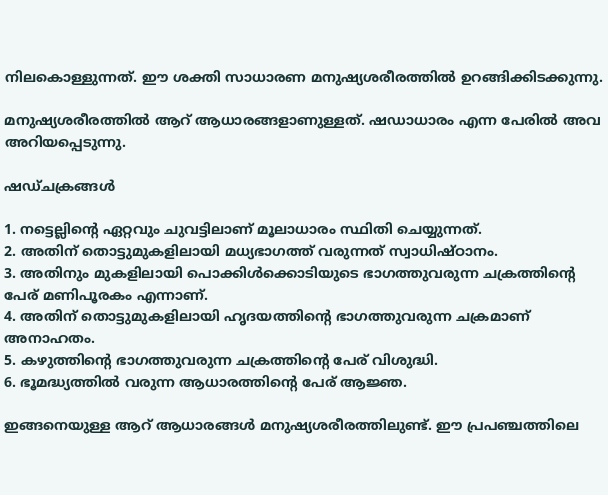നിലകൊള്ളുന്നത്. ഈ ശക്തി സാധാരണ മനുഷ്യശരീരത്തില്‍ ഉറങ്ങിക്കിടക്കുന്നു.

മനുഷ്യശരീരത്തില്‍ ആറ് ആധാരങ്ങളാണുള്ളത്. ഷഡാധാരം എന്ന പേരില്‍ അവ അറിയപ്പെടുന്നു.

ഷഡ്ചക്രങ്ങള്‍

1. നട്ടെല്ലിന്‍റെ ഏറ്റവും ചുവട്ടിലാണ് മൂലാധാരം സ്ഥിതി ചെയ്യുന്നത്.
2. അതിന് തൊട്ടുമുകളിലായി മധ്യഭാഗത്ത് വരുന്നത് സ്വാധിഷ്ഠാനം.
3. അതിനും മുകളിലായി പൊക്കിള്‍ക്കൊടിയുടെ ഭാഗത്തുവരുന്ന ചക്രത്തിന്‍റെ പേര് മണിപൂരകം എന്നാണ്.
4. അതിന് തൊട്ടുമുകളിലായി ഹൃദയത്തിന്‍റെ ഭാഗത്തുവരുന്ന ചക്രമാണ് അനാഹതം.
5. കഴുത്തിന്‍റെ ഭാഗത്തുവരുന്ന ചക്രത്തിന്‍റെ പേര് വിശുദ്ധി.
6. ഭൂമദ്ധ്യത്തില്‍ വരുന്ന ആധാരത്തിന്‍റെ പേര് ആജ്ഞ.

ഇങ്ങനെയുള്ള ആറ് ആധാരങ്ങള്‍ മനുഷ്യശരീരത്തിലുണ്ട്. ഈ പ്രപഞ്ചത്തിലെ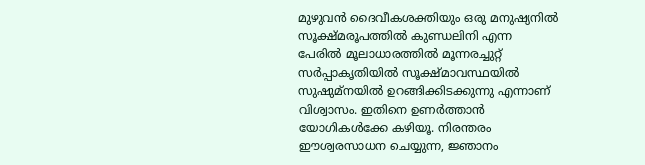മുഴുവന്‍ ദൈവീകശക്തിയും ഒരു മനുഷ്യനില്‍ സൂക്ഷ്മരൂപത്തില്‍ കുണ്ഡലിനി എന്ന പേരില്‍ മൂലാധാരത്തില്‍ മൂന്നരച്ചുറ്റ് സര്‍പ്പാകൃതിയില്‍ സൂക്ഷ്മാവസ്ഥയില്‍ സുഷുമ്നയില്‍ ഉറങ്ങിക്കിടക്കുന്നു എന്നാണ് വിശ്വാസം. ഇതിനെ ഉണര്‍ത്താന്‍ യോഗികള്‍ക്കേ കഴിയൂ. നിരന്തരം ഈശ്വരസാധന ചെയ്യുന്ന, ജ്ഞാനം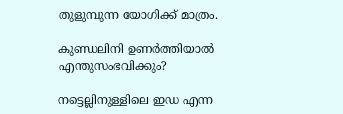തുളുമ്പുന്ന യോഗിക്ക് മാത്രം.

കുണ്ഡലിനി ഉണര്‍ത്തിയാല്‍ എന്തുസംഭവിക്കും?

നട്ടെല്ലിനുള്ളിലെ ഇഡ എന്ന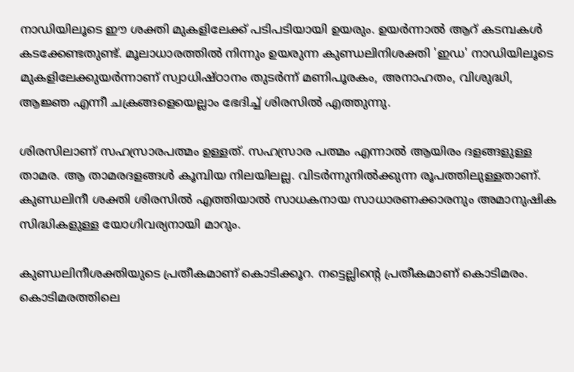നാഡിയിലൂടെ ഈ ശക്തി മുകളിലേക്ക് പടിപടിയായി ഉയരും. ഉയര്‍ന്നാല്‍ ആറ് കടമ്പകള്‍ കടക്കേണ്ടതുണ്ട്. മൂലാധാരത്തില്‍ നിന്നും ഉയരുന്ന കുണ്ഡലിനിശക്തി 'ഇഡ' നാഡിയിലൂടെ മുകളിലേക്കുയര്‍ന്നാണ് സ്വാധിഷ്ഠാനം തുടര്‍ന്ന് മണിപൂരകം, അനാഹതം, വിശുദ്ധി, ആജ്ഞ എന്നീ ചക്രങ്ങളെയെല്ലാം ഭേദിച്ച് ശിരസില്‍ എത്തുന്നു.

ശിരസിലാണ് സഹസ്രാരപത്മം ഉള്ളത്. സഹസ്രാര പത്മം എന്നാല്‍ ആയിരം ദളങ്ങളുള്ള താമര. ആ താമരദളങ്ങള്‍ കൂമ്പിയ നിലയിലല്ല. വിടര്‍ന്നുനില്‍ക്കുന്ന രൂപത്തിലുള്ളതാണ്. കുണ്ഡലിനീ ശക്തി ശിരസില്‍ എത്തിയാല്‍ സാധകനായ സാധാരണക്കാരനും അമാനുഷിക സിദ്ധികളുള്ള യോഗിവര്യനായി മാറും.

കുണ്ഡലിനീശക്തിയുടെ പ്രതീകമാണ് കൊടിക്കൂറ. നട്ടെല്ലിന്‍റെ പ്രതീകമാണ് കൊടിമരം. കൊടിമരത്തിലെ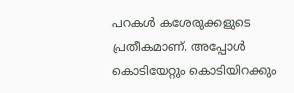പറകള്‍ കശേരുക്കളുടെ പ്രതീകമാണ്. അപ്പോള്‍ കൊടിയേറ്റും കൊടിയിറക്കും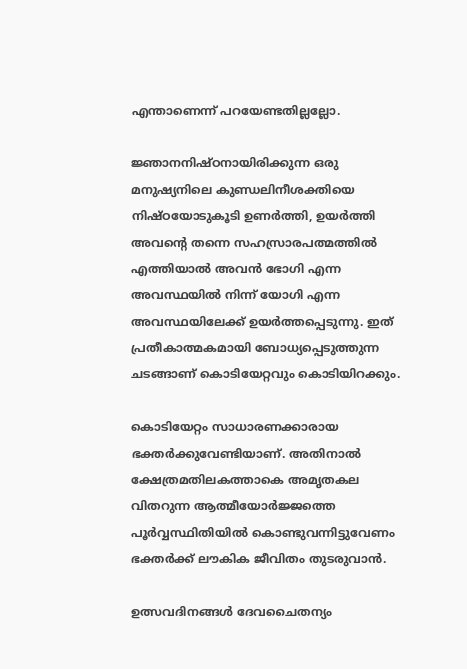എന്താണെന്ന് പറയേണ്ടതില്ലല്ലോ.

ജ്ഞാനനിഷ്ഠനായിരിക്കുന്ന ഒരു മനുഷ്യനിലെ കുണ്ഡലിനീശക്തിയെ നിഷ്ഠയോടുകൂടി ഉണര്‍ത്തി, ഉയര്‍ത്തി അവന്‍റെ തന്നെ സഹസ്രാരപത്മത്തില്‍ എത്തിയാല്‍ അവന്‍ ഭോഗി എന്ന അവസ്ഥയില്‍ നിന്ന് യോഗി എന്ന അവസ്ഥയിലേക്ക് ഉയര്‍ത്തപ്പെടുന്നു. ഇത് പ്രതീകാത്മകമായി ബോധ്യപ്പെടുത്തുന്ന ചടങ്ങാണ് കൊടിയേറ്റവും കൊടിയിറക്കും.

കൊടിയേറ്റം സാധാരണക്കാരായ ഭക്തര്‍ക്കുവേണ്ടിയാണ്. അതിനാല്‍ ക്ഷേത്രമതിലകത്താകെ അമൃതകല വിതറുന്ന ആത്മീയോര്‍ജ്ജത്തെ പൂര്‍വ്വസ്ഥിതിയില്‍ കൊണ്ടുവന്നിട്ടുവേണം ഭക്തര്‍ക്ക് ലൗകിക ജീവിതം തുടരുവാന്‍.

ഉത്സവദിനങ്ങള്‍ ദേവചൈതന്യം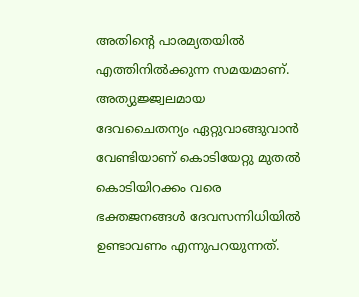അതിന്‍റെ പാരമ്യതയില്‍ എത്തിനില്‍ക്കുന്ന സമയമാണ്. അത്യുജ്ജ്വലമായ ദേവചൈതന്യം ഏറ്റുവാങ്ങുവാന്‍ വേണ്ടിയാണ് കൊടിയേറ്റു മുതല്‍ കൊടിയിറക്കം വരെ ഭക്തജനങ്ങള്‍ ദേവസന്നിധിയില്‍ ഉണ്ടാവണം എന്നുപറയുന്നത്.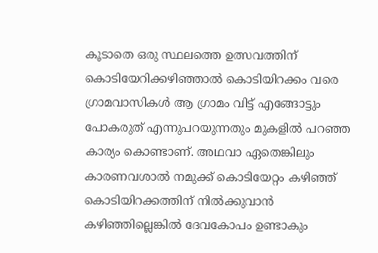കൂടാതെ ഒരു സ്ഥലത്തെ ഉത്സവത്തിന് കൊടിയേറിക്കഴിഞ്ഞാല്‍ കൊടിയിറക്കം വരെ ഗ്രാമവാസികള്‍ ആ ഗ്രാമം വിട്ട് എങ്ങോട്ടും പോകരുത് എന്നുപറയുന്നതും മുകളില്‍ പറഞ്ഞ കാര്യം കൊണ്ടാണ്. അഥവാ ഏതെങ്കിലും കാരണവശാല്‍ നമുക്ക് കൊടിയേറ്റം കഴിഞ്ഞ് കൊടിയിറക്കത്തിന് നില്‍ക്കുവാന്‍ കഴിഞ്ഞില്ലെങ്കില്‍ ദേവകോപം ഉണ്ടാകും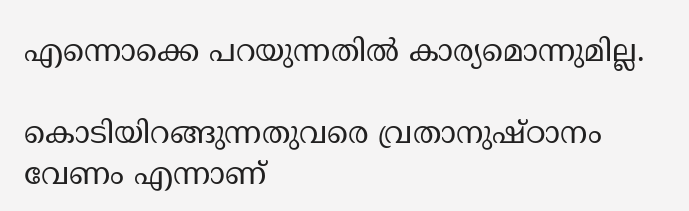എന്നൊക്കെ പറയുന്നതില്‍ കാര്യമൊന്നുമില്ല.

കൊടിയിറങ്ങുന്നതുവരെ വ്രതാനുഷ്ഠാനം വേണം എന്നാണ്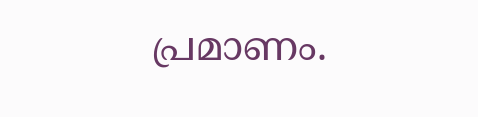പ്രമാണം.